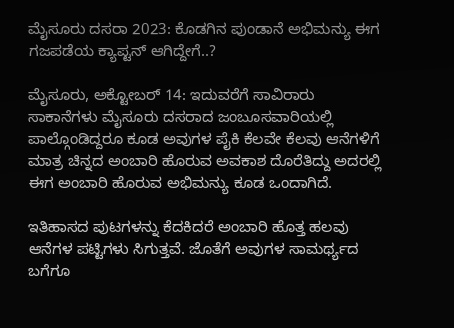ಮೈಸೂರು ದಸರಾ 2023: ಕೊಡಗಿನ ಪುಂಡಾನೆ ಅಭಿಮನ್ಯು ಈಗ ಗಜಪಡೆಯ ಕ್ಯಾಪ್ಟನ್ ಆಗಿದ್ದೇಗೆ..?

ಮೈಸೂರು, ಅಕ್ಟೋಬರ್‌ 14: ಇದುವರೆಗೆ ಸಾವಿರಾರು ಸಾಕಾನೆಗಳು ಮೈಸೂರು ದಸರಾದ ಜಂಬೂಸವಾರಿಯಲ್ಲಿ ಪಾಲ್ಗೊಂಡಿದ್ದರೂ ಕೂಡ ಅವುಗಳ ಪೈಕಿ ಕೆಲವೇ ಕೆಲವು ಆನೆಗಳಿಗೆ ಮಾತ್ರ ಚಿನ್ನದ ಅಂಬಾರಿ ಹೊರುವ ಅವಕಾಶ ದೊರೆತಿದ್ದು ಅದರಲ್ಲಿ ಈಗ ಅಂಬಾರಿ ಹೊರುವ ಅಭಿಮನ್ಯು ಕೂಡ ಒಂದಾಗಿದೆ.

ಇತಿಹಾಸದ ಪುಟಗಳನ್ನು ಕೆದಕಿದರೆ ಅಂಬಾರಿ ಹೊತ್ತ ಹಲವು ಆನೆಗಳ ಪಟ್ಟಿಗಳು ಸಿಗುತ್ತವೆ. ಜೊತೆಗೆ ಅವುಗಳ ಸಾಮರ್ಥ್ಯದ ಬಗೆಗೂ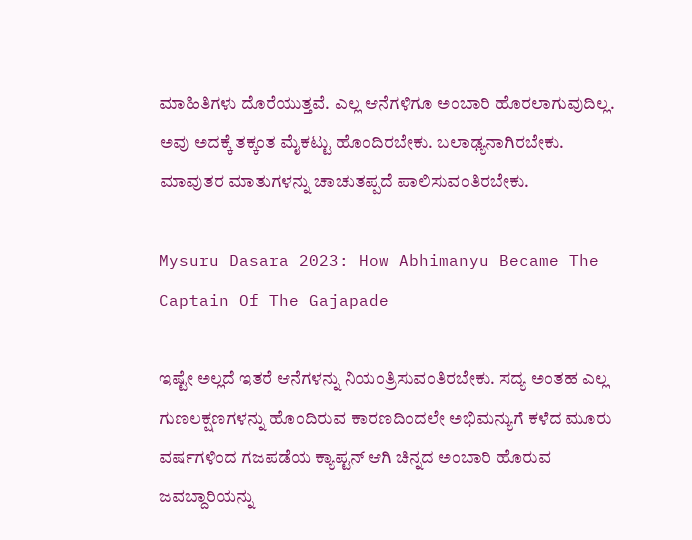ಮಾಹಿತಿಗಳು ದೊರೆಯುತ್ತವೆ. ಎಲ್ಲ ಆನೆಗಳಿಗೂ ಅಂಬಾರಿ ಹೊರಲಾಗುವುದಿಲ್ಲ. ಅವು ಅದಕ್ಕೆ ತಕ್ಕಂತ ಮೈಕಟ್ಟು ಹೊಂದಿರಬೇಕು. ಬಲಾಢ್ಯನಾಗಿರಬೇಕು. ಮಾವುತರ ಮಾತುಗಳನ್ನು ಚಾಚುತಪ್ಪದೆ ಪಾಲಿಸುವಂತಿರಬೇಕು.

Mysuru Dasara 2023: How Abhimanyu Became The Captain Of The Gajapade

ಇಷ್ಟೇ ಅಲ್ಲದೆ ಇತರೆ ಆನೆಗಳನ್ನು ನಿಯಂತ್ರಿಸುವಂತಿರಬೇಕು. ಸದ್ಯ ಅಂತಹ ಎಲ್ಲ ಗುಣಲಕ್ಷಣಗಳನ್ನು ಹೊಂದಿರುವ ಕಾರಣದಿಂದಲೇ ಅಭಿಮನ್ಯುಗೆ ಕಳೆದ ಮೂರು ವರ್ಷಗಳಿಂದ ಗಜಪಡೆಯ ಕ್ಯಾಪ್ಟನ್ ಆಗಿ ಚಿನ್ನದ ಅಂಬಾರಿ ಹೊರುವ ಜವಬ್ದಾರಿಯನ್ನು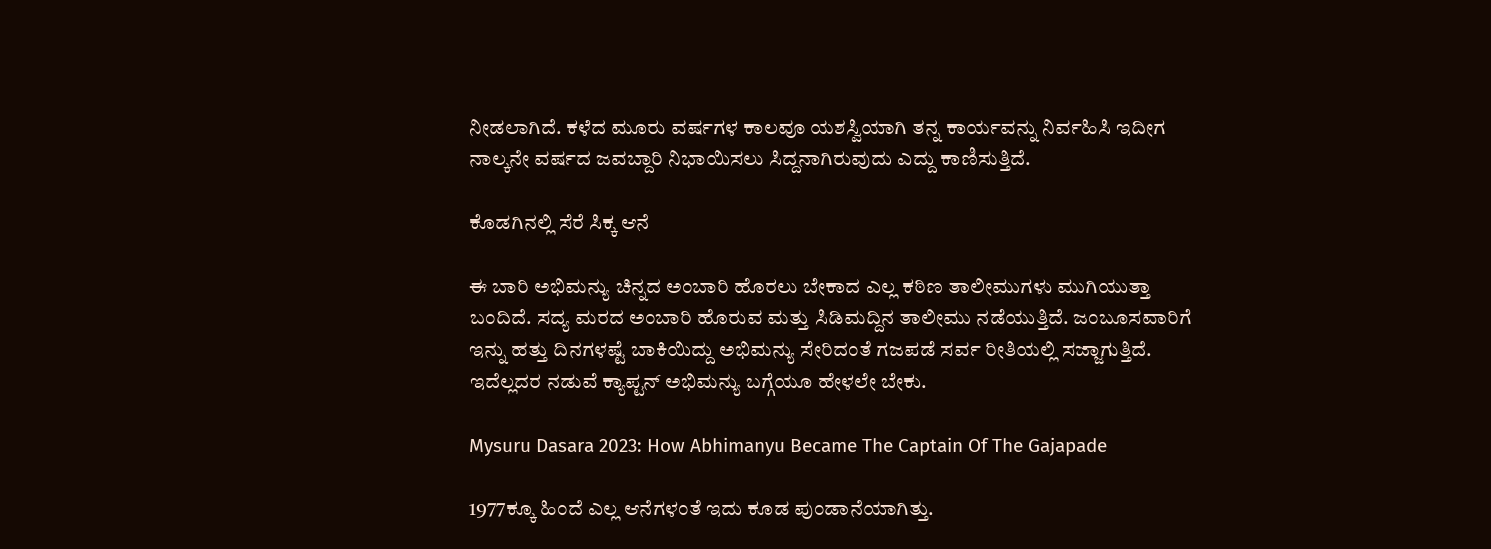ನೀಡಲಾಗಿದೆ. ಕಳೆದ ಮೂರು ವರ್ಷಗಳ ಕಾಲವೂ ಯಶಸ್ವಿಯಾಗಿ ತನ್ನ ಕಾರ್ಯವನ್ನು ನಿರ್ವಹಿಸಿ ಇದೀಗ ನಾಲ್ಕನೇ ವರ್ಷದ ಜವಬ್ದಾರಿ ನಿಭಾಯಿಸಲು ಸಿದ್ದನಾಗಿರುವುದು ಎದ್ದು ಕಾಣಿಸುತ್ತಿದೆ.

ಕೊಡಗಿನಲ್ಲಿ ಸೆರೆ ಸಿಕ್ಕ ಆನೆ

ಈ ಬಾರಿ ಅಭಿಮನ್ಯು ಚಿನ್ನದ ಅಂಬಾರಿ ಹೊರಲು ಬೇಕಾದ ಎಲ್ಲ ಕಠಿಣ ತಾಲೀಮುಗಳು ಮುಗಿಯುತ್ತಾ ಬಂದಿದೆ. ಸದ್ಯ ಮರದ ಅಂಬಾರಿ ಹೊರುವ ಮತ್ತು ಸಿಡಿಮದ್ದಿನ ತಾಲೀಮು ನಡೆಯುತ್ತಿದೆ. ಜಂಬೂಸವಾರಿಗೆ ಇನ್ನು ಹತ್ತು ದಿನಗಳಷ್ಟೆ ಬಾಕಿಯಿದ್ದು ಅಭಿಮನ್ಯು ಸೇರಿದಂತೆ ಗಜಪಡೆ ಸರ್ವ ರೀತಿಯಲ್ಲಿ ಸಜ್ಜಾಗುತ್ತಿದೆ. ಇದೆಲ್ಲದರ ನಡುವೆ ಕ್ಯಾಪ್ಟನ್ ಅಭಿಮನ್ಯು ಬಗ್ಗೆಯೂ ಹೇಳಲೇ ಬೇಕು.

Mysuru Dasara 2023: How Abhimanyu Became The Captain Of The Gajapade

1977ಕ್ಕೂ ಹಿಂದೆ ಎಲ್ಲ ಆನೆಗಳಂತೆ ಇದು ಕೂಡ ಪುಂಡಾನೆಯಾಗಿತ್ತು.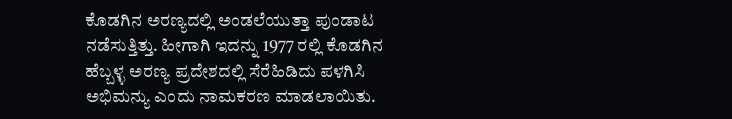ಕೊಡಗಿನ ಅರಣ್ಯದಲ್ಲಿ ಅಂಡಲೆಯುತ್ತಾ ಪುಂಡಾಟ ನಡೆಸುತ್ತಿತ್ತು. ಹೀಗಾಗಿ ಇದನ್ನು 1977 ರಲ್ಲಿ ಕೊಡಗಿನ ಹೆಬ್ಬಳ್ಳ ಅರಣ್ಯ ಪ್ರದೇಶದಲ್ಲಿ ಸೆರೆಹಿಡಿದು ಪಳಗಿಸಿ ಅಭಿಮನ್ಯು ಎಂದು ನಾಮಕರಣ ಮಾಡಲಾಯಿತು.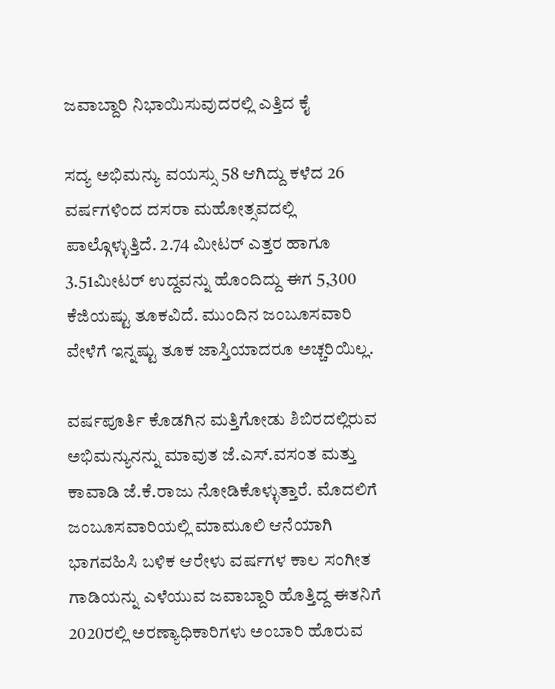ಜವಾಬ್ದಾರಿ ನಿಭಾಯಿಸುವುದರಲ್ಲಿ ಎತ್ತಿದ ಕೈ

ಸದ್ಯ ಅಭಿಮನ್ಯು ವಯಸ್ಸು 58 ಆಗಿದ್ದು ಕಳೆದ 26 ವರ್ಷಗಳಿಂದ ದಸರಾ ಮಹೋತ್ಸವದಲ್ಲಿ ಪಾಲ್ಗೊಳ್ಳುತ್ತಿದೆ. 2.74 ಮೀಟರ್ ಎತ್ತರ ಹಾಗೂ 3.51ಮೀಟರ್ ಉದ್ದವನ್ನು ಹೊಂದಿದ್ದು ಈಗ 5,300 ಕೆಜಿಯಷ್ಟು ತೂಕವಿದೆ. ಮುಂದಿನ ಜಂಬೂಸವಾರಿ ವೇಳೆಗೆ ಇನ್ನಷ್ಟು ತೂಕ ಜಾಸ್ತಿಯಾದರೂ ಅಚ್ಚರಿಯಿಲ್ಲ.

ವರ್ಷಪೂರ್ತಿ ಕೊಡಗಿನ ಮತ್ತಿಗೋಡು ಶಿಬಿರದಲ್ಲಿರುವ ಅಭಿಮನ್ಯುನನ್ನು ಮಾವುತ ಜೆ.ಎಸ್.ವಸಂತ ಮತ್ತು ಕಾವಾಡಿ ಜೆ.ಕೆ.ರಾಜು ನೋಡಿಕೊಳ್ಳುತ್ತಾರೆ. ಮೊದಲಿಗೆ ಜಂಬೂಸವಾರಿಯಲ್ಲಿ ಮಾಮೂಲಿ ಆನೆಯಾಗಿ ಭಾಗವಹಿಸಿ ಬಳಿಕ ಆರೇಳು ವರ್ಷಗಳ ಕಾಲ ಸಂಗೀತ ಗಾಡಿಯನ್ನು ಎಳೆಯುವ ಜವಾಬ್ದಾರಿ ಹೊತ್ತಿದ್ದ ಈತನಿಗೆ 2020ರಲ್ಲಿ ಅರಣ್ಯಾಧಿಕಾರಿಗಳು ಅಂಬಾರಿ ಹೊರುವ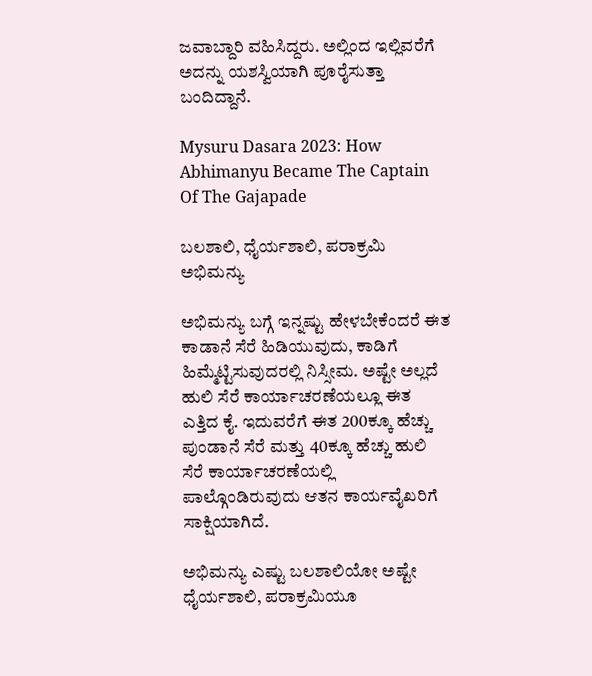ಜವಾಬ್ದಾರಿ ವಹಿಸಿದ್ದರು. ಅಲ್ಲಿಂದ ಇಲ್ಲಿವರೆಗೆ ಅದನ್ನು ಯಶಸ್ವಿಯಾಗಿ ಪೂರೈಸುತ್ತಾ ಬಂದಿದ್ದಾನೆ.

Mysuru Dasara 2023: How Abhimanyu Became The Captain Of The Gajapade

ಬಲಶಾಲಿ, ಧೈರ್ಯಶಾಲಿ, ಪರಾಕ್ರಮಿ ಅಭಿಮನ್ಯು

ಅಭಿಮನ್ಯು ಬಗ್ಗೆ ಇನ್ನಷ್ಟು ಹೇಳಬೇಕೆಂದರೆ ಈತ ಕಾಡಾನೆ ಸೆರೆ ಹಿಡಿಯುವುದು, ಕಾಡಿಗೆ ಹಿಮ್ಮೆಟ್ಟಿಸುವುದರಲ್ಲಿ ನಿಸ್ಸೀಮ. ಅಷ್ಟೇ ಅಲ್ಲದೆ ಹುಲಿ ಸೆರೆ ಕಾರ್ಯಾಚರಣೆಯಲ್ಲೂ ಈತ ಎತ್ತಿದ ಕೈ. ಇದುವರೆಗೆ ಈತ 200ಕ್ಕೂ ಹೆಚ್ಚು ಪುಂಡಾನೆ ಸೆರೆ ಮತ್ತು 40ಕ್ಕೂ ಹೆಚ್ಚು ಹುಲಿ ಸೆರೆ ಕಾರ್ಯಾಚರಣೆಯಲ್ಲಿ ಪಾಲ್ಗೊಂಡಿರುವುದು ಆತನ ಕಾರ್ಯವೈಖರಿಗೆ ಸಾಕ್ಷಿಯಾಗಿದೆ.

ಅಭಿಮನ್ಯು ಎಷ್ಟು ಬಲಶಾಲಿಯೋ ಅಷ್ಟೇ ಧೈರ್ಯಶಾಲಿ, ಪರಾಕ್ರಮಿಯೂ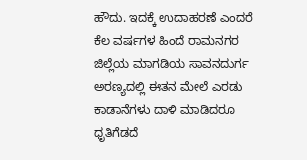ಹೌದು. ಇದಕ್ಕೆ ಉದಾಹರಣೆ ಎಂದರೆ ಕೆಲ ವರ್ಷಗಳ ಹಿಂದೆ ರಾಮನಗರ ಜಿಲ್ಲೆಯ ಮಾಗಡಿಯ ಸಾವನದುರ್ಗ ಅರಣ್ಯದಲ್ಲಿ ಈತನ ಮೇಲೆ ಎರಡು ಕಾಡಾನೆಗಳು ದಾಳಿ ಮಾಡಿದರೂ ಧೃತಿಗೆಡದೆ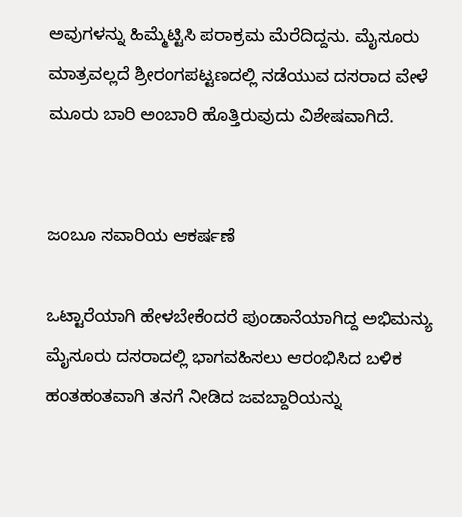ಅವುಗಳನ್ನು ಹಿಮ್ಮೆಟ್ಟಿಸಿ ಪರಾಕ್ರಮ ಮೆರೆದಿದ್ದನು. ಮೈಸೂರು ಮಾತ್ರವಲ್ಲದೆ ಶ್ರೀರಂಗಪಟ್ಟಣದಲ್ಲಿ ನಡೆಯುವ ದಸರಾದ ವೇಳೆ ಮೂರು ಬಾರಿ ಅಂಬಾರಿ ಹೊತ್ತಿರುವುದು ವಿಶೇಷವಾಗಿದೆ.


ಜಂಬೂ ಸವಾರಿಯ ಆಕರ್ಷಣೆ

ಒಟ್ಟಾರೆಯಾಗಿ ಹೇಳಬೇಕೆಂದರೆ ಪುಂಡಾನೆಯಾಗಿದ್ದ ಅಭಿಮನ್ಯು ಮೈಸೂರು ದಸರಾದಲ್ಲಿ ಭಾಗವಹಿಸಲು ಆರಂಭಿಸಿದ ಬಳಿಕ ಹಂತಹಂತವಾಗಿ ತನಗೆ ನೀಡಿದ ಜವಬ್ದಾರಿಯನ್ನು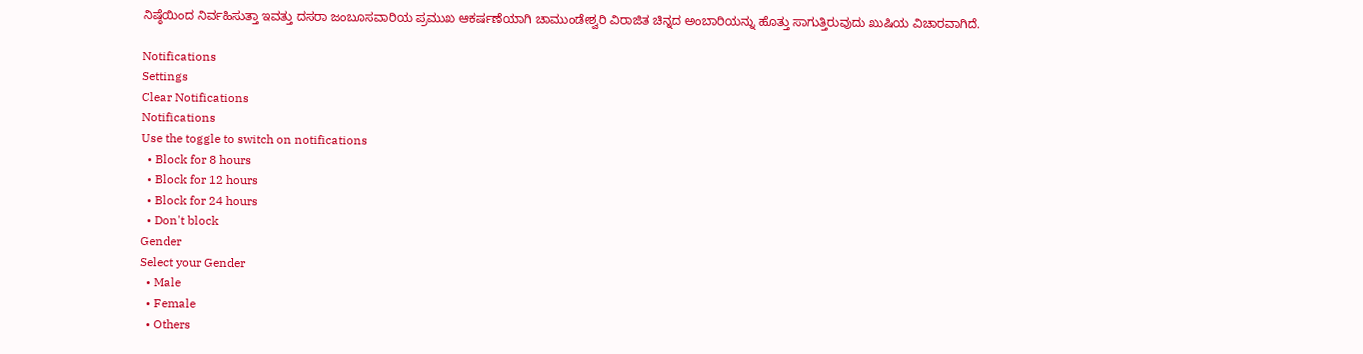ನಿಷ್ಠೆಯಿಂದ ನಿರ್ವಹಿಸುತ್ತಾ ಇವತ್ತು ದಸರಾ ಜಂಬೂಸವಾರಿಯ ಪ್ರಮುಖ ಆಕರ್ಷಣೆಯಾಗಿ ಚಾಮುಂಡೇಶ್ವರಿ ವಿರಾಜಿತ ಚಿನ್ನದ ಅಂಬಾರಿಯನ್ನು ಹೊತ್ತು ಸಾಗುತ್ತಿರುವುದು ಖುಷಿಯ ವಿಚಾರವಾಗಿದೆ.

Notifications
Settings
Clear Notifications
Notifications
Use the toggle to switch on notifications
  • Block for 8 hours
  • Block for 12 hours
  • Block for 24 hours
  • Don't block
Gender
Select your Gender
  • Male
  • Female
  • Others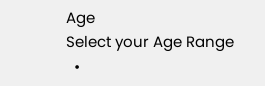Age
Select your Age Range
  •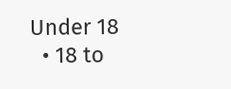Under 18
  • 18 to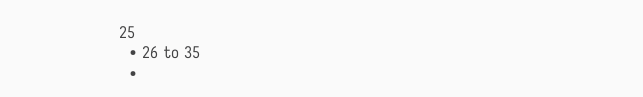25
  • 26 to 35
  •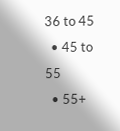36 to 45
  • 45 to 55
  • 55+